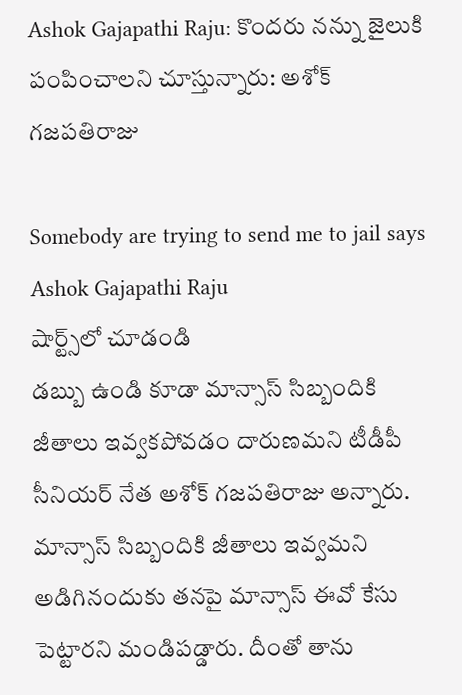Ashok Gajapathi Raju: కొందరు నన్ను జైలుకి పంపించాలని చూస్తున్నారు: అశోక్ గజపతిరాజు

Somebody are trying to send me to jail says Ashok Gajapathi Raju
షార్ట్స్‌లో చూడండి
డబ్బు ఉండి కూడా మాన్సాస్ సిబ్బందికి జీతాలు ఇవ్వకపోవడం దారుణమని టీడీపీ సీనియర్ నేత అశోక్ గజపతిరాజు అన్నారు. మాన్సాస్ సిబ్బందికి జీతాలు ఇవ్వమని అడిగినందుకు తనపై మాన్సాస్ ఈవో కేసు పెట్టారని మండిపడ్డారు. దీంతో తాను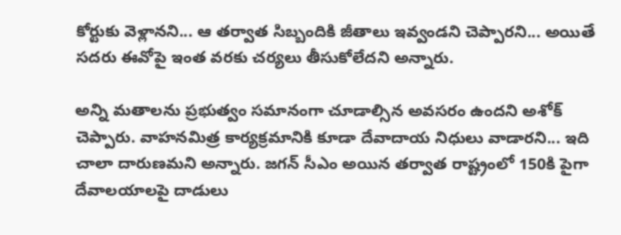కోర్టుకు వెళ్లానని... ఆ తర్వాత సిబ్బందికి జీతాలు ఇవ్వండని చెప్పారని... అయితే సదరు ఈవోపై ఇంత వరకు చర్యలు తీసుకోలేదని అన్నారు.

అన్ని మతాలను ప్రభుత్వం సమానంగా చూడాల్సిన అవసరం ఉందని అశోక్ చెప్పారు. వాహనమిత్ర కార్యక్రమానికి కూడా దేవాదాయ నిధులు వాడారని... ఇది చాలా దారుణమని అన్నారు. జగన్ సీఎం అయిన తర్వాత రాష్ట్రంలో 150కి పైగా దేవాలయాలపై దాడులు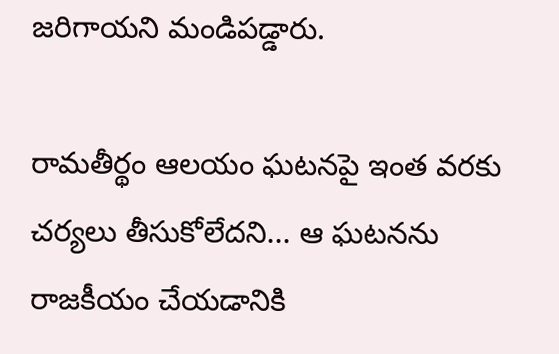జరిగాయని మండిపడ్డారు.

రామతీర్థం ఆలయం ఘటనపై ఇంత వరకు చర్యలు తీసుకోలేదని... ఆ ఘటనను రాజకీయం చేయడానికి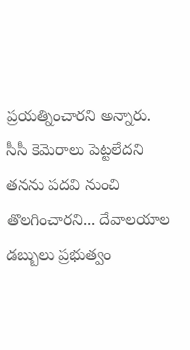ప్రయత్నించారని అన్నారు. సీసీ కెమెరాలు పెట్టలేదని తనను పదవి నుంచి తొలగించారని... దేవాలయాల డబ్బులు ప్రభుత్వం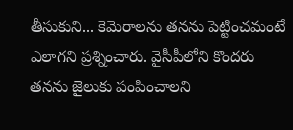తీసుకుని... కెమెరాలను తనను పెట్టించమంటే ఎలాగని ప్రశ్నించారు. వైసీపీలోని కొందరు తనను జైలుకు పంపించాలని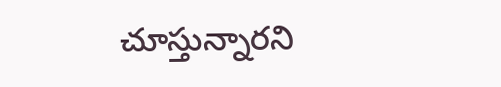చూస్తున్నారని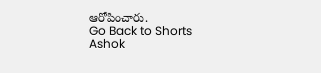ఆరోపించారు.
Go Back to Shorts
Ashok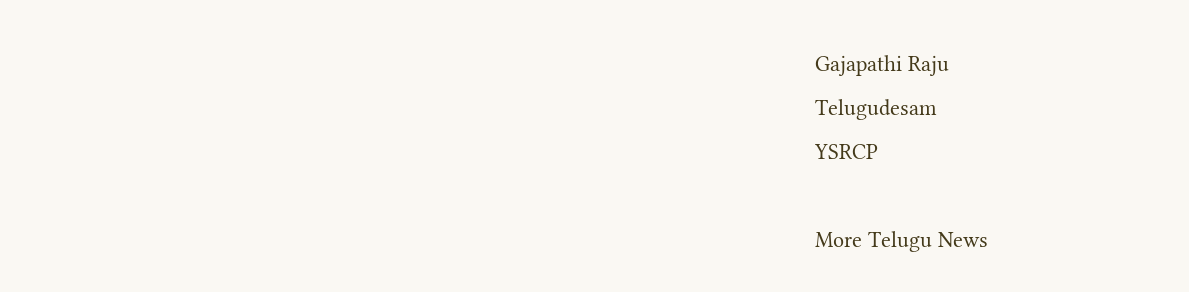Gajapathi Raju
Telugudesam
YSRCP

More Telugu News